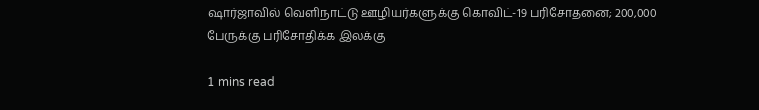ஷார்ஜாவில் வெளிநாட்டு ஊழியர்களுக்கு கொவிட்-19 பரிசோதனை; 200,000 பேருக்கு பரிசோதிக்க இலக்கு

1 mins read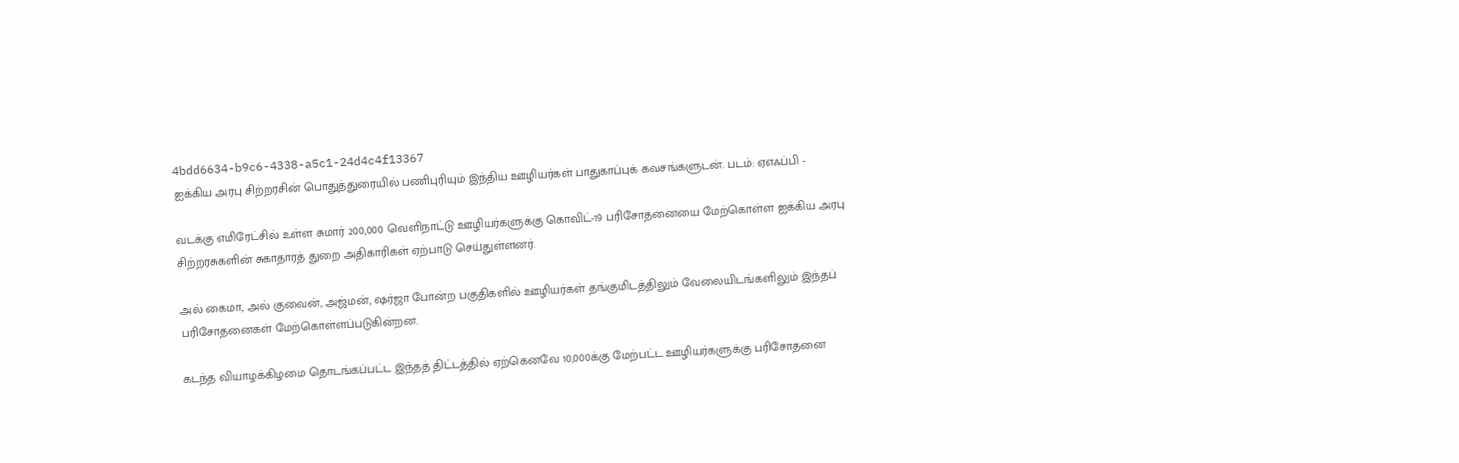4bdd6634-b9c6-4338-a5c1-24d4c4f13367
ஐக்கிய அரபு சிற்றரசின் பொதுத்துரையில் பணிபுரியும் இந்திய ஊழியர்கள் பாதுகாப்புக் கவசங்களுடன். படம்: ஏஎஃப்பி -

வடக்கு எமிரேட்சில் உள்ள சுமார் 200,000 வெளிநாட்டு ஊழியர்களுக்கு கொவிட்-19 பரிசோதனையை மேற்கொள்ள ஐக்கிய அரபு சிற்றரசுகளின் சுகாதாரத் துறை அதிகாரிகள் ஏற்பாடு செய்துள்ளனர்.

அல் கைமா, அல் குவைன், அஜ்மன், ஷர்ஜா போன்ற பகுதிகளில் ஊழியர்கள் தங்குமிடத்திலும் வேலையிடங்களிலும் இந்தப் பரிசோதனைகள் மேற்கொள்ளப்படுகின்றன.

கடந்த வியாழக்கிழமை தொடங்கப்பட்ட இந்தத் திட்டத்தில் ஏற்கெனவே 10,000க்கு மேற்பட்ட ஊழியர்களுக்கு பரிசோதனை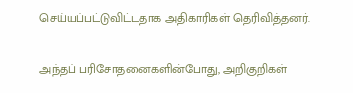செய்யப்பட்டுவிட்டதாக அதிகாரிகள் தெரிவித்தனர்.

அந்தப் பரிசோதனைகளின்போது, அறிகுறிகள்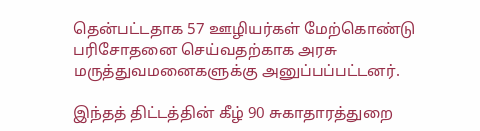தென்பட்டதாக 57 ஊழியர்கள் மேற்கொண்டு பரிசோதனை செய்வதற்காக அரசு மருத்துவமனைகளுக்கு அனுப்பப்பட்டனர்.

இந்தத் திட்டத்தின் கீழ் 90 சுகாதாரத்துறை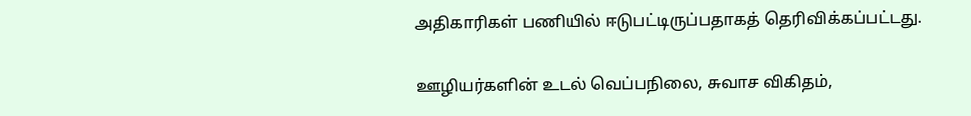அதிகாரிகள் பணியில் ஈடுபட்டிருப்பதாகத் தெரிவிக்கப்பட்டது.

ஊழியர்களின் உடல் வெப்பநிலை, சுவாச விகிதம்,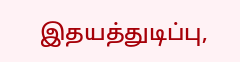இதயத்துடிப்பு,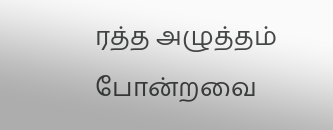ரத்த அழுத்தம் போன்றவை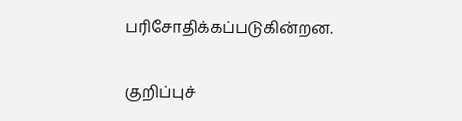பரிசோதிக்கப்படுகின்றன.

குறிப்புச்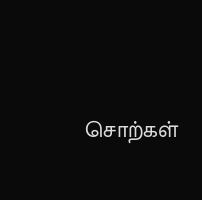சொற்கள்